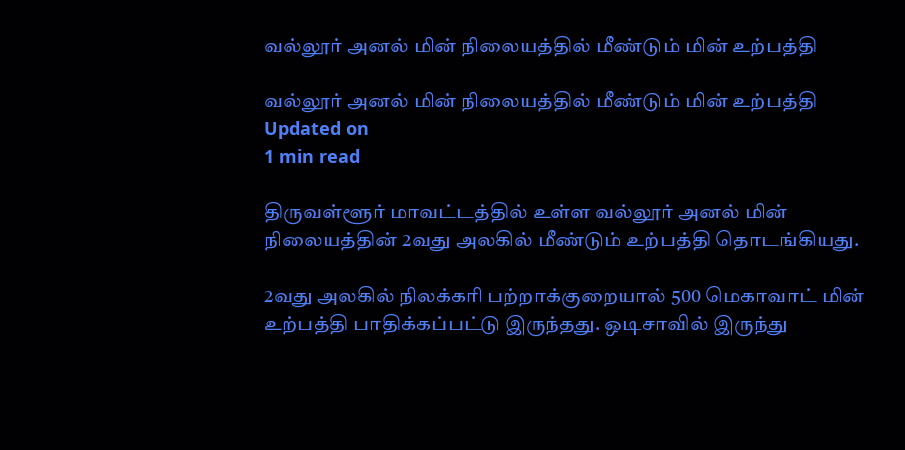வல்லூர் அனல் மின் நிலையத்தில் மீண்டும் மின் உற்பத்தி

வல்லூர் அனல் மின் நிலையத்தில் மீண்டும் மின் உற்பத்தி
Updated on
1 min read

திருவள்ளூர் மாவட்டத்தில் உள்ள வல்லூர் அனல் மின் நிலையத்தின் 2வது அலகில் மீண்டும் உற்பத்தி தொடங்கியது.

2வது அலகில் நிலக்கரி பற்றாக்குறையால் 500 மெகாவாட் மின் உற்பத்தி பாதிக்கப்பட்டு இருந்தது. ஒடிசாவில் இருந்து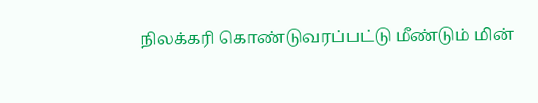நிலக்கரி கொண்டுவரப்பட்டு மீண்டும் மின்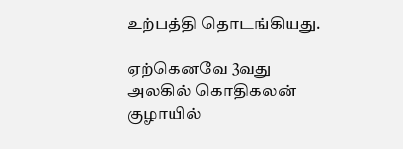உற்பத்தி தொடங்கியது.

ஏற்கெனவே 3வது அலகில் கொதிகலன் குழாயில்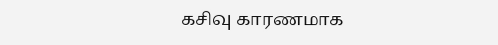கசிவு காரணமாக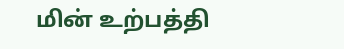மின் உற்பத்தி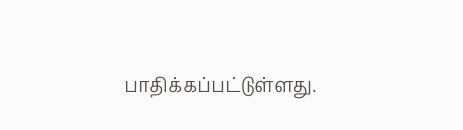பாதிக்கப்பட்டுள்ளது.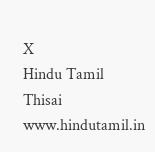X
Hindu Tamil Thisai
www.hindutamil.in